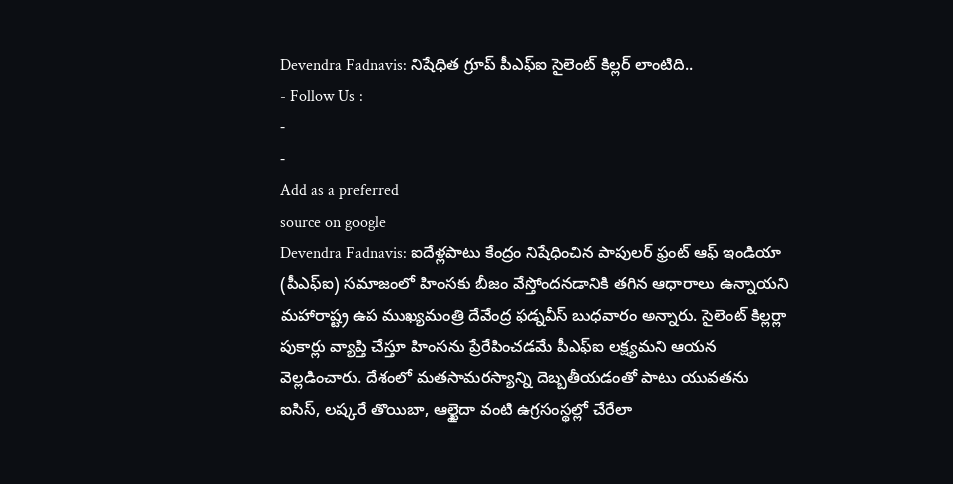Devendra Fadnavis: నిషేధిత గ్రూప్ పీఎఫ్ఐ సైలెంట్ కిల్లర్ లాంటిది..
- Follow Us :
-
-
Add as a preferred
source on google
Devendra Fadnavis: ఐదేళ్లపాటు కేంద్రం నిషేధించిన పాపులర్ ఫ్రంట్ ఆఫ్ ఇండియా (పీఎఫ్ఐ) సమాజంలో హింసకు బీజం వేస్తోందనడానికి తగిన ఆధారాలు ఉన్నాయని మహారాష్ట్ర ఉప ముఖ్యమంత్రి దేవేంద్ర ఫడ్నవీస్ బుధవారం అన్నారు. సైలెంట్ కిల్లర్లా పుకార్లు వ్యాప్తి చేస్తూ హింసను ప్రేరేపించడమే పీఎఫ్ఐ లక్ష్యమని ఆయన వెల్లడించారు. దేశంలో మతసామరస్యాన్ని దెబ్బతీయడంతో పాటు యువతను ఐసిస్, లష్కరే తొయిబా, ఆల్ఖైదా వంటి ఉగ్రసంస్థల్లో చేరేలా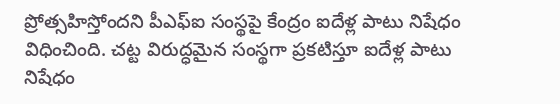ప్రోత్సహిస్తోందని పీఎఫ్ఐ సంస్థపై కేంద్రం ఐదేళ్ల పాటు నిషేధం విధించింది. చట్ట విరుద్ధమైన సంస్థగా ప్రకటిస్తూ ఐదేళ్ల పాటు నిషేధం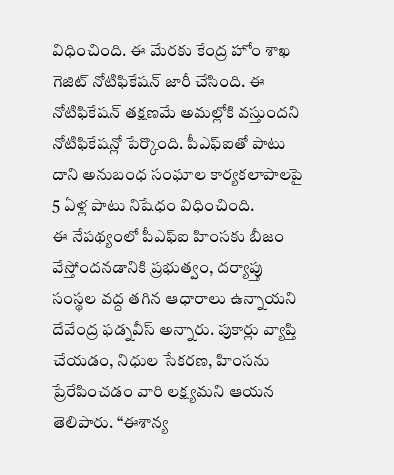విధించింది. ఈ మేరకు కేంద్ర హోం శాఖ గెజిట్ నోటిఫికేషన్ జారీ చేసింది. ఈ నోటిఫికేషన్ తక్షణమే అమల్లోకి వస్తుందని నోటిఫికేషన్లో పేర్కొంది. పీఎఫ్ఐతో పాటు దాని అనుబంధ సంఘాల కార్యకలాపాలపై 5 ఏళ్ల పాటు నిషేధం విధించింది.
ఈ నేపథ్యంలో పీఎఫ్ఐ హింసకు బీజం వేస్తోందనడానికి ప్రభుత్వం, దర్యాప్తు సంస్థల వద్ద తగిన ఆధారాలు ఉన్నాయని దేవేంద్ర ఫడ్నవీస్ అన్నారు. పుకార్లు వ్యాప్తి చేయడం, నిధుల సేకరణ, హింసను ప్రేరేపించడం వారి లక్ష్యమని ఆయన తెలిపారు. “ఈశాన్య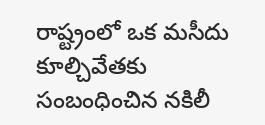రాష్ట్రంలో ఒక మసీదు కూల్చివేతకు సంబంధించిన నకిలీ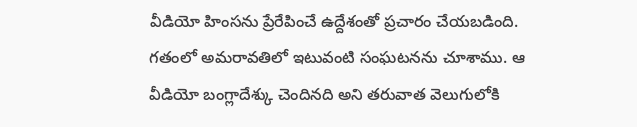వీడియో హింసను ప్రేరేపించే ఉద్దేశంతో ప్రచారం చేయబడింది. గతంలో అమరావతిలో ఇటువంటి సంఘటనను చూశాము. ఆ వీడియో బంగ్లాదేశ్కు చెందినది అని తరువాత వెలుగులోకి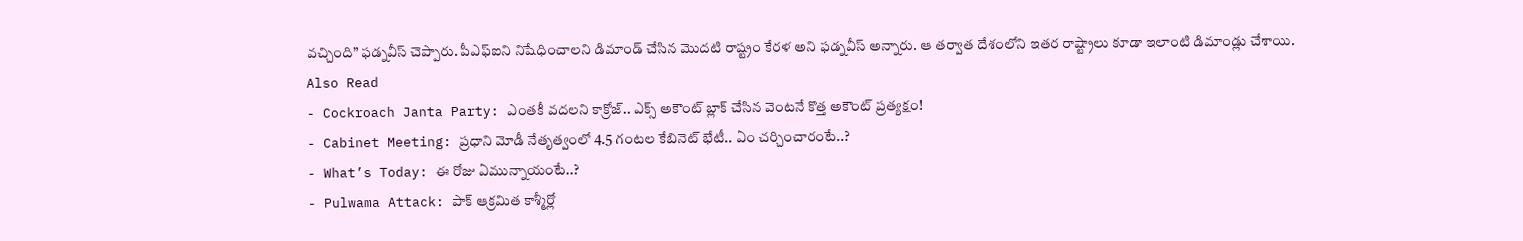వచ్చింది” ఫడ్నవీస్ చెప్పారు. పీఎఫ్ఐని నిషేధించాలని డిమాండ్ చేసిన మొదటి రాష్ట్రం కేరళ అని ఫడ్నవీస్ అన్నారు. ఆ తర్వాత దేశంలోని ఇతర రాష్ట్రాలు కూడా ఇలాంటి డిమాండ్లు చేశాయి.
Also Read
- Cockroach Janta Party: ఎంతకీ వదలని కాక్రోజ్.. ఎక్స్ అకౌంట్ బ్లాక్ చేసిన వెంటనే కొత్త అకౌంట్ ప్రత్యక్షం!
- Cabinet Meeting: ప్రధాని మోడీ నేతృత్వంలో 4.5 గంటల కేబినెట్ భేటీ.. ఏం చర్చించారంటే..?
- What’s Today: ఈ రోజు ఏమున్నాయంటే..?
- Pulwama Attack: పాక్ ఆక్రమిత కాశ్మీర్లో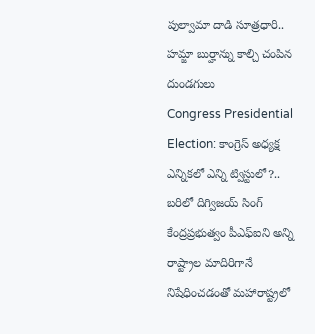పుల్వామా దాడి సూత్రధారి.. హమ్జా బుర్హాన్ను కాల్చి చంపిన దుండగులు
Congress Presidential Election: కాంగ్రెస్ అధ్యక్ష ఎన్నికలో ఎన్ని ట్విస్టులో?.. బరిలో దిగ్విజయ్ సింగ్
కేంద్రప్రభుత్వం పీఎఫ్ఐని అన్ని రాష్ట్రాల మాదిరిగానే నిషేధించడంతో మహారాష్ట్రలో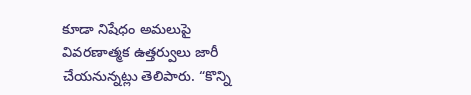కూడా నిషేధం అమలుపై వివరణాత్మక ఉత్తర్వులు జారీ చేయనున్నట్లు తెలిపారు. “కొన్ని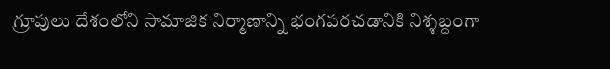గ్రూపులు దేశంలోని సామాజిక నిర్మాణాన్ని భంగపరచడానికి నిశ్శబ్దంగా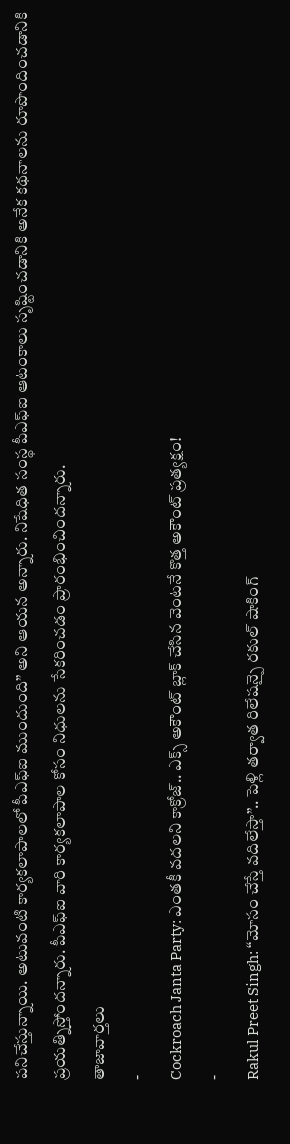పనిచేస్తున్నాయి. అటువంటి కార్యకలాపాలలో పీఎఫ్ఐ ముందుంది” అని ఆయన అన్నారు. నిషేధిత సంస్థ పీఎఫ్ఐ ఆటంకాలు సృష్టించడానికి అనేక కథనాలను రూపొందించడానికి ప్రయత్నిస్తోందన్నారు. పీఎఫ్ఐ వారి కార్యకలాపాల కోసం నిధులను సేకరించడం ప్రారంభించిందన్నారు.
తాజావార్తలు
-
Cockroach Janta Party: ఎంతకీ వదలని కాక్రోజ్.. ఎక్స్ అకౌంట్ బ్లాక్ చేసిన వెంటనే కొత్త అకౌంట్ ప్రత్యక్షం!
-
Rakul Preet Singh: “మోసం చేస్తే వదిలేస్తా”.. పెళ్లి తర్వాత రిలేషన్పై రకుల్ షాకింగ్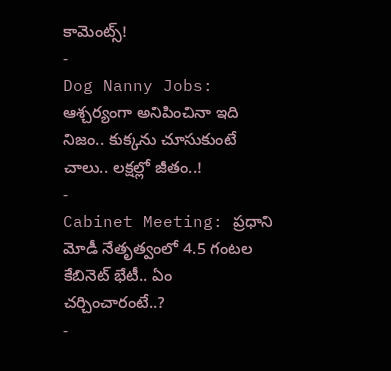కామెంట్స్!
-
Dog Nanny Jobs: ఆశ్చర్యంగా అనిపించినా ఇది నిజం.. కుక్కను చూసుకుంటే చాలు.. లక్షల్లో జీతం..!
-
Cabinet Meeting: ప్రధాని మోడీ నేతృత్వంలో 4.5 గంటల కేబినెట్ భేటీ.. ఏం చర్చించారంటే..?
-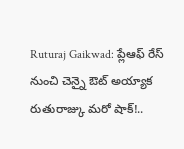Ruturaj Gaikwad: ప్లేఆఫ్ రేస్ నుంచి చెన్నై ఔట్ అయ్యాక రుతురాజ్కు మరో షాక్!..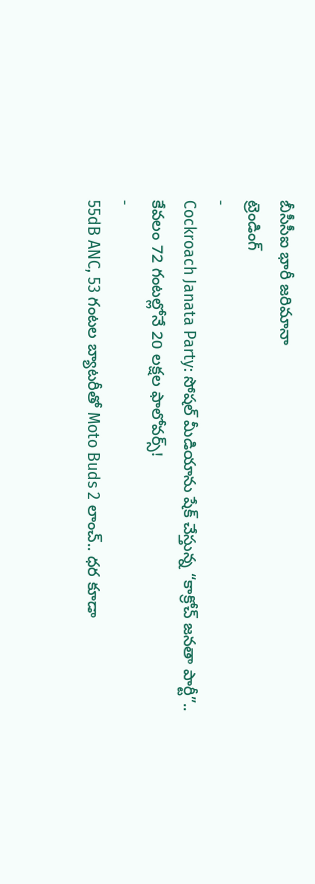బీసీసీఐ భారీ జరిమానా
ట్రెండింగ్
-
Cockroach Janata Party: సోషల్ మీడియాను షేక్ చేస్తున్న “కాక్రోచ్ జనతా పార్టీ”.. కేవలం 72 గంటల్లోనే 20 లక్షల ఫాలోవర్స్!
-
55dB ANC, 53 గంటల బ్యాటరీతో Moto Buds 2 లాంచ్.. ధర కూడా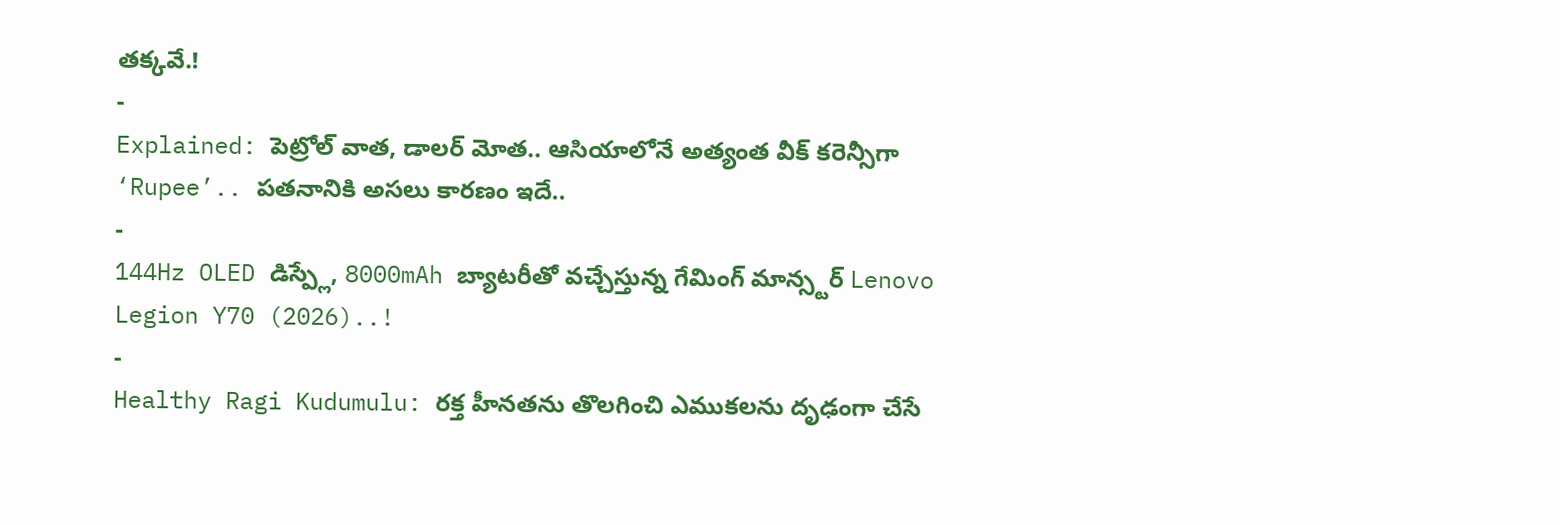తక్కవే.!
-
Explained: పెట్రోల్ వాత, డాలర్ మోత.. ఆసియాలోనే అత్యంత వీక్ కరెన్సీగా ‘Rupee’.. పతనానికి అసలు కారణం ఇదే..
-
144Hz OLED డిస్ప్లే, 8000mAh బ్యాటరీతో వచ్చేస్తున్న గేమింగ్ మాన్స్టర్ Lenovo Legion Y70 (2026)..!
-
Healthy Ragi Kudumulu: రక్త హీనతను తొలగించి ఎముకలను దృఢంగా చేసే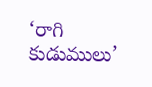‘రాగి కుడుములు’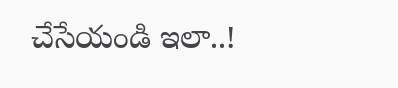చేసేయండి ఇలా..!